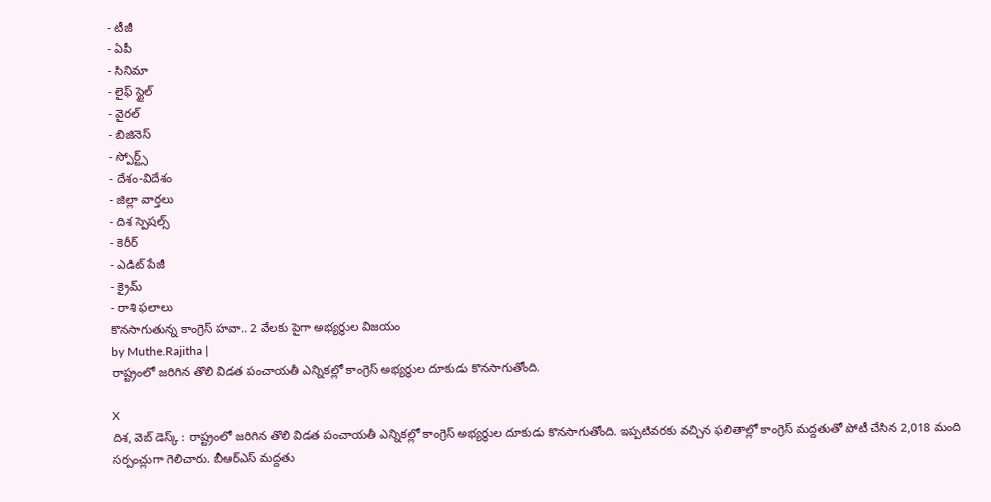- టీజీ
- ఏపీ
- సినిమా
- లైఫ్ స్టైల్
- వైరల్
- బిజినెస్
- స్పోర్ట్స్
- దేశం-విదేశం
- జిల్లా వార్తలు
- దిశ స్పెషల్స్
- కెరీర్
- ఎడిట్ పేజీ
- క్రైమ్
- రాశి ఫలాలు
కొనసాగుతున్న కాంగ్రెస్ హవా.. 2 వేలకు పైగా అభ్యర్థుల విజయం
by Muthe.Rajitha |
రాష్ట్రంలో జరిగిన తొలి విడత పంచాయతీ ఎన్నికల్లో కాంగ్రెస్ అభ్యర్థుల దూకుడు కొనసాగుతోంది.

X
దిశ, వెబ్ డెస్క్ : రాష్ట్రంలో జరిగిన తొలి విడత పంచాయతీ ఎన్నికల్లో కాంగ్రెస్ అభ్యర్థుల దూకుడు కొనసాగుతోంది. ఇప్పటివరకు వచ్చిన ఫలితాల్లో కాంగ్రెస్ మద్దతుతో పోటీ చేసిన 2,018 మంది సర్పంచ్లుగా గెలిచారు. బీఆర్ఎస్ మద్దతు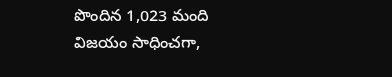పొందిన 1,023 మంది విజయం సాధించగా,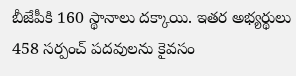బీజేపీకి 160 స్థానాలు దక్కాయి. ఇతర అభ్యర్థులు 458 సర్పంచ్ పదవులను కైవసం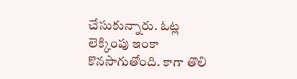చేసుకున్నారు. ఓట్ల లెక్కింపు ఇంకా కొనసాగుతోంది. కాగా తొలి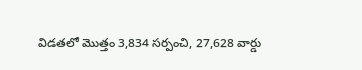విడతలో మొత్తం 3,834 సర్పంచి, 27,628 వార్డు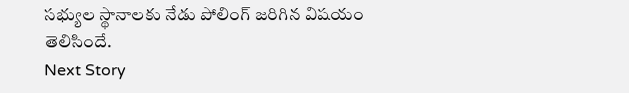సభ్యుల స్థానాలకు నేడు పోలింగ్ జరిగిన విషయం తెలిసిందే.
Next Story